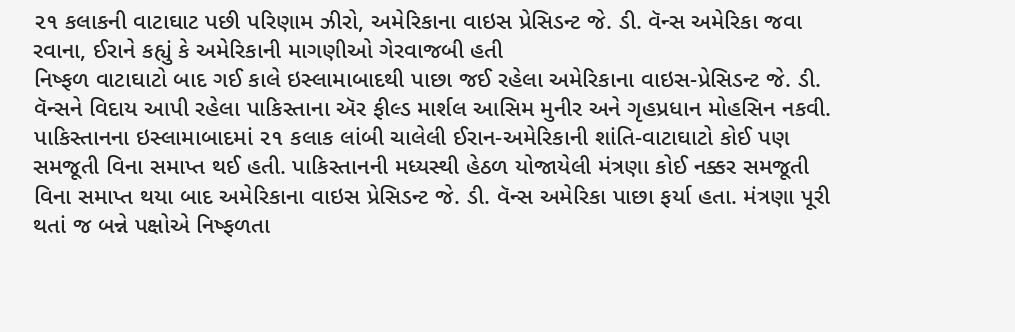૨૧ કલાકની વાટાઘાટ પછી પરિણામ ઝીરો, અમેરિકાના વાઇસ પ્રેસિડન્ટ જે. ડી. વૅન્સ અમેરિકા જવા રવાના, ઈરાને કહ્યું કે અમેરિકાની માગણીઓ ગેરવાજબી હતી
નિષ્ફળ વાટાઘાટો બાદ ગઈ કાલે ઇસ્લામાબાદથી પાછા જઈ રહેલા અમેરિકાના વાઇસ-પ્રેસિડન્ટ જે. ડી. વૅન્સને વિદાય આપી રહેલા પાકિસ્તાના ઍર ફીલ્ડ માર્શલ આસિમ મુનીર અને ગૃહપ્રધાન મોહસિન નકવી.
પાકિસ્તાનના ઇસ્લામાબાદમાં ૨૧ કલાક લાંબી ચાલેલી ઈરાન-અમેરિકાની શાંતિ-વાટાઘાટો કોઈ પણ સમજૂતી વિના સમાપ્ત થઈ હતી. પાકિસ્તાનની મધ્યસ્થી હેઠળ યોજાયેલી મંત્રણા કોઈ નક્કર સમજૂતી વિના સમાપ્ત થયા બાદ અમેરિકાના વાઇસ પ્રેસિડન્ટ જે. ડી. વૅન્સ અમેરિકા પાછા ફર્યા હતા. મંત્રણા પૂરી થતાં જ બન્ને પક્ષોએ નિષ્ફળતા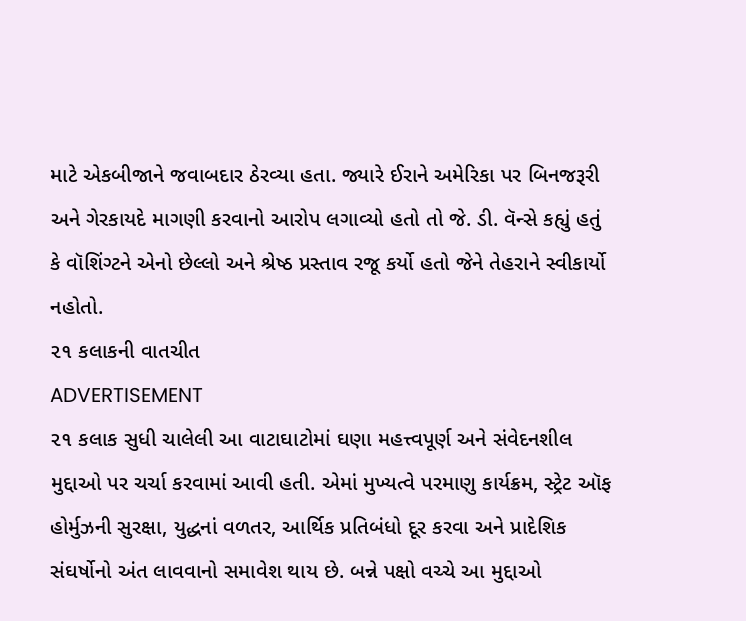માટે એકબીજાને જવાબદાર ઠેરવ્યા હતા. જ્યારે ઈરાને અમેરિકા પર બિનજરૂરી અને ગેરકાયદે માગણી કરવાનો આરોપ લગાવ્યો હતો તો જે. ડી. વૅન્સે કહ્યું હતું કે વૉશિંગ્ટને એનો છેલ્લો અને શ્રેષ્ઠ પ્રસ્તાવ રજૂ કર્યો હતો જેને તેહરાને સ્વીકાર્યો નહોતો.
૨૧ કલાકની વાતચીત
ADVERTISEMENT
૨૧ કલાક સુધી ચાલેલી આ વાટાઘાટોમાં ઘણા મહત્ત્વપૂર્ણ અને સંવેદનશીલ મુદ્દાઓ પર ચર્ચા કરવામાં આવી હતી. એમાં મુખ્યત્વે પરમાણુ કાર્યક્રમ, સ્ટ્રેટ ઑફ હોર્મુઝની સુરક્ષા, યુદ્ધનાં વળતર, આર્થિક પ્રતિબંધો દૂર કરવા અને પ્રાદેશિક સંઘર્ષોનો અંત લાવવાનો સમાવેશ થાય છે. બન્ને પક્ષો વચ્ચે આ મુદ્દાઓ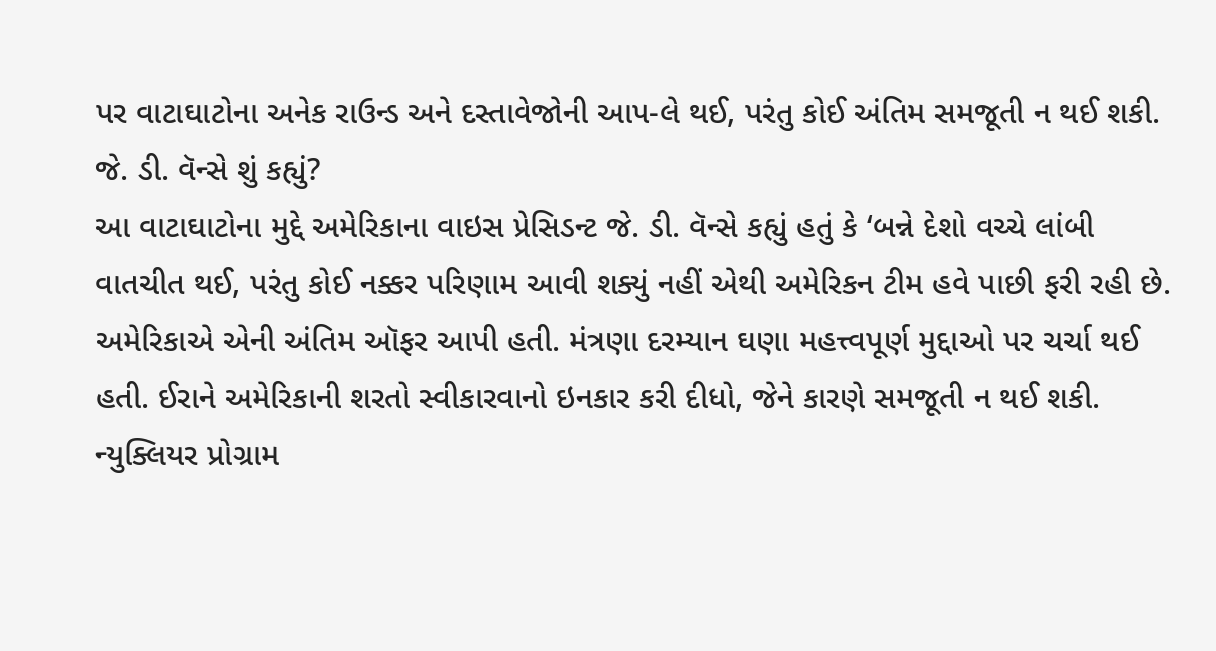પર વાટાઘાટોના અનેક રાઉન્ડ અને દસ્તાવેજોની આપ-લે થઈ, પરંતુ કોઈ અંતિમ સમજૂતી ન થઈ શકી.
જે. ડી. વૅન્સે શું કહ્યું?
આ વાટાઘાટોના મુદ્દે અમેરિકાના વાઇસ પ્રેસિડન્ટ જે. ડી. વૅન્સે કહ્યું હતું કે ‘બન્ને દેશો વચ્ચે લાંબી વાતચીત થઈ, પરંતુ કોઈ નક્કર પરિણામ આવી શક્યું નહીં એથી અમેરિકન ટીમ હવે પાછી ફરી રહી છે. અમેરિકાએ એની અંતિમ ઑફર આપી હતી. મંત્રણા દરમ્યાન ઘણા મહત્ત્વપૂર્ણ મુદ્દાઓ પર ચર્ચા થઈ હતી. ઈરાને અમેરિકાની શરતો સ્વીકારવાનો ઇનકાર કરી દીધો, જેને કારણે સમજૂતી ન થઈ શકી. ન્યુક્લિયર પ્રોગ્રામ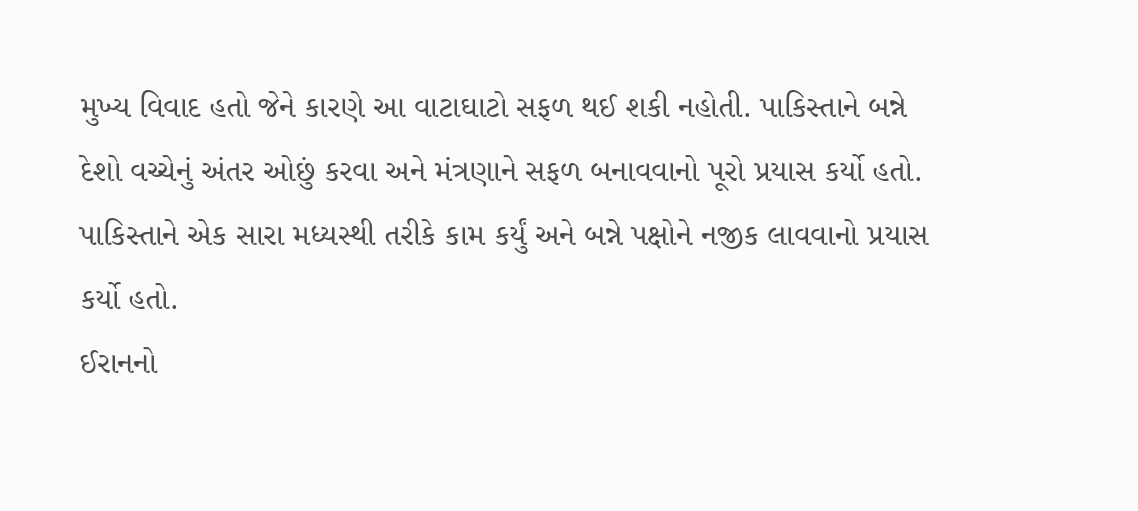મુખ્ય વિવાદ હતો જેને કારણે આ વાટાઘાટો સફળ થઈ શકી નહોતી. પાકિસ્તાને બન્ને દેશો વચ્ચેનું અંતર ઓછું કરવા અને મંત્રણાને સફળ બનાવવાનો પૂરો પ્રયાસ કર્યો હતો. પાકિસ્તાને એક સારા મધ્યસ્થી તરીકે કામ કર્યું અને બન્ને પક્ષોને નજીક લાવવાનો પ્રયાસ કર્યો હતો.
ઈરાનનો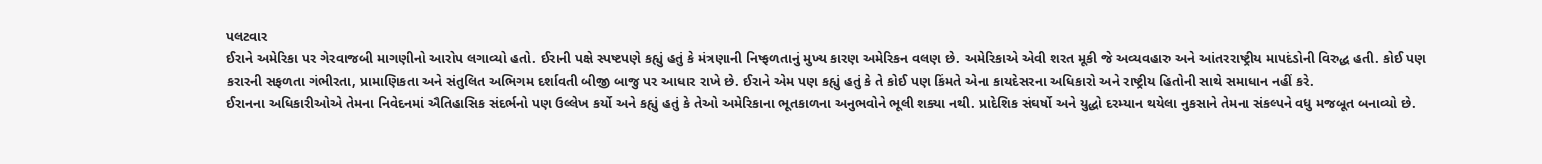પલટવાર
ઈરાને અમેરિકા પર ગેરવાજબી માગણીનો આરોપ લગાવ્યો હતો. ઈરાની પક્ષે સ્પષ્ટપણે કહ્યું હતું કે મંત્રણાની નિષ્ફળતાનું મુખ્ય કારણ અમેરિકન વલણ છે. અમેરિકાએ એવી શરત મૂકી જે અવ્યવહારુ અને આંતરરાષ્ટ્રીય માપદંડોની વિરુદ્ધ હતી. કોઈ પણ કરારની સફળતા ગંભીરતા, પ્રામાણિકતા અને સંતુલિત અભિગમ દર્શાવતી બીજી બાજુ પર આધાર રાખે છે. ઈરાને એમ પણ કહ્યું હતું કે તે કોઈ પણ કિંમતે એના કાયદેસરના અધિકારો અને રાષ્ટ્રીય હિતોની સાથે સમાધાન નહીં કરે.
ઈરાનના અધિકારીઓએ તેમના નિવેદનમાં ઐતિહાસિક સંદર્ભનો પણ ઉલ્લેખ કર્યો અને કહ્યું હતું કે તેઓ અમેરિકાના ભૂતકાળના અનુભવોને ભૂલી શક્યા નથી. પ્રાદેશિક સંઘર્ષો અને યુદ્ધો દરમ્યાન થયેલા નુકસાને તેમના સંકલ્પને વધુ મજબૂત બનાવ્યો છે.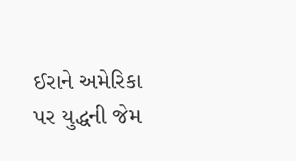ઈરાને અમેરિકા પર યુદ્ધની જેમ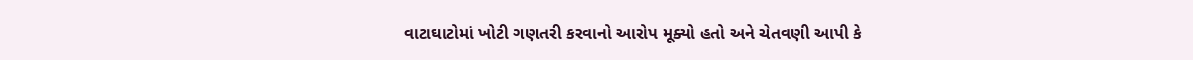વાટાઘાટોમાં ખોટી ગણતરી કરવાનો આરોપ મૂક્યો હતો અને ચેતવણી આપી કે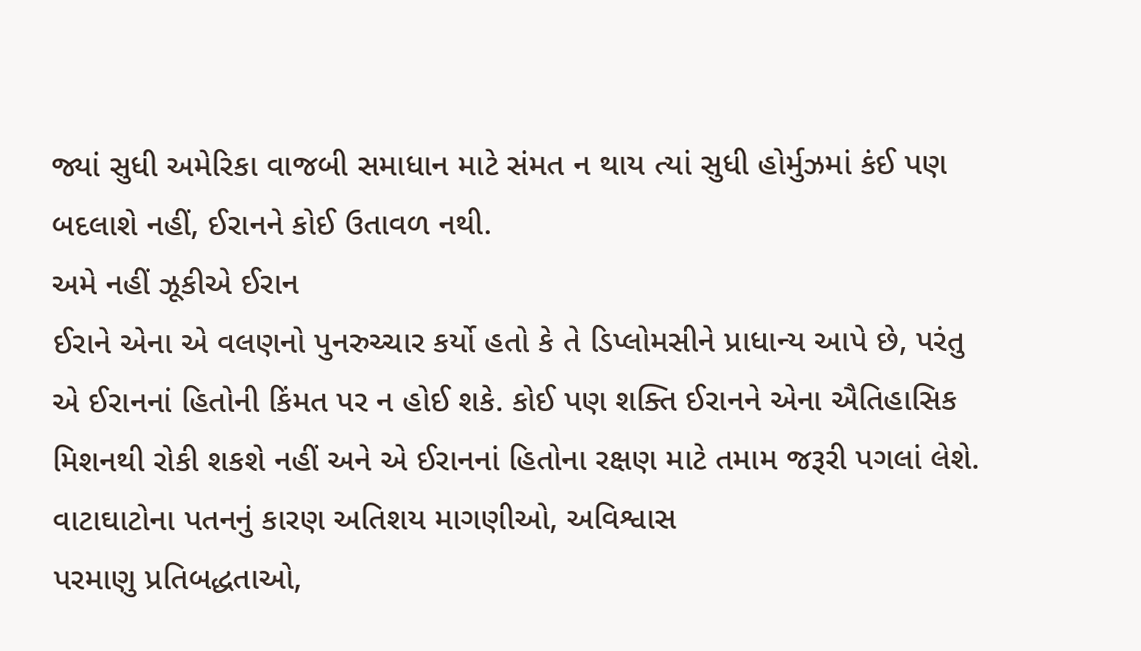જ્યાં સુધી અમેરિકા વાજબી સમાધાન માટે સંમત ન થાય ત્યાં સુધી હોર્મુઝમાં કંઈ પણ બદલાશે નહીં, ઈરાનને કોઈ ઉતાવળ નથી.
અમે નહીં ઝૂકીએ ઈરાન
ઈરાને એના એ વલણનો પુનરુચ્ચાર કર્યો હતો કે તે ડિપ્લોમસીને પ્રાધાન્ય આપે છે, પરંતુ એ ઈરાનનાં હિતોની કિંમત પર ન હોઈ શકે. કોઈ પણ શક્તિ ઈરાનને એના ઐતિહાસિક મિશનથી રોકી શકશે નહીં અને એ ઈરાનનાં હિતોના રક્ષણ માટે તમામ જરૂરી પગલાં લેશે.
વાટાઘાટોના પતનનું કારણ અતિશય માગણીઓ, અવિશ્વાસ
પરમાણુ પ્રતિબદ્ધતાઓ,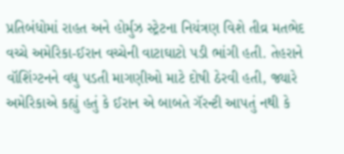પ્રતિબંધોમાં રાહત અને હોર્મુઝ સ્ટ્રેટના નિયંત્રણ વિશે તીવ્ર મતભેદ વચ્ચે અમેરિકા-ઈરાન વચ્ચેની વાટાઘાટો પડી ભાંગી હતી. તેહરાને વૉશિંગ્ટનને વધુ પડતી માગણીઓ માટે દોષી ઠેરવી હતી, જ્યારે અમેરિકાએ કહ્યું હતું કે ઈરાન એ બાબતે ગૅરન્ટી આપતું નથી કે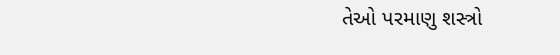તેઓ પરમાણુ શસ્ત્રો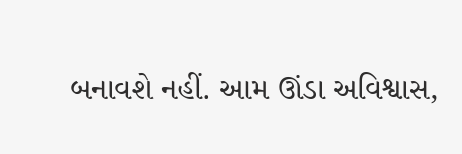બનાવશે નહીં. આમ ઊંડા અવિશ્વાસ,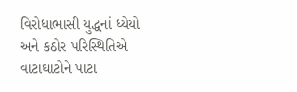વિરોધાભાસી યુદ્ધનાં ધ્યેયો અને કઠોર પરિસ્થિતિએ વાટાઘાટોને પાટા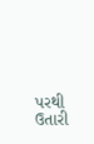પરથી ઉતારી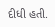દીધી હતી.